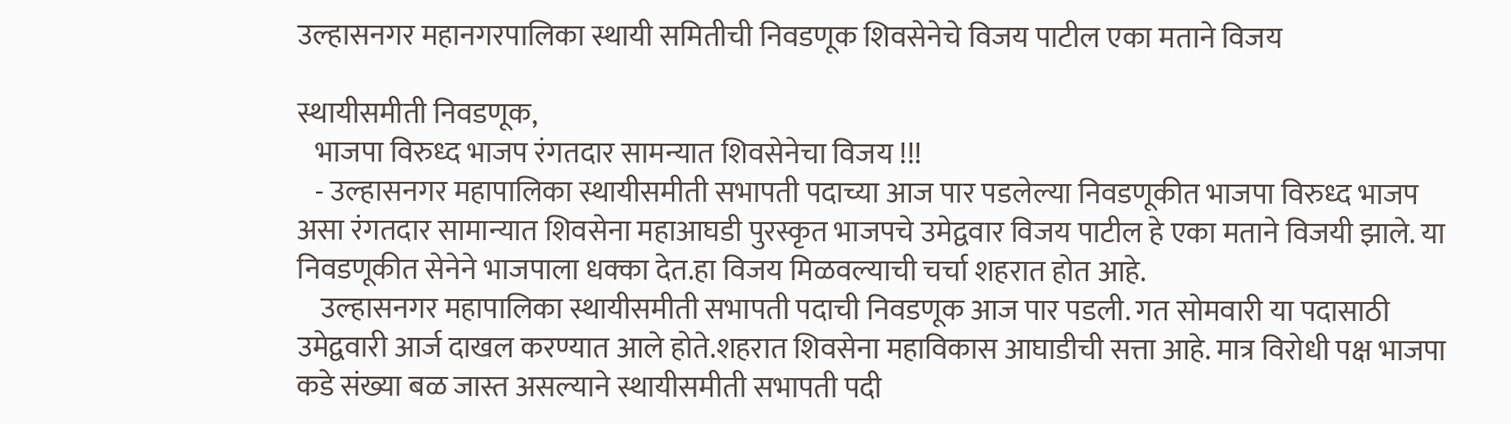उल्हासनगर महानगरपालिका स्थायी समितीची निवडणूक शिवसेनेचे विजय पाटील एका मताने विजय

स्थायीसमीती निवडणूक,
   भाजपा विरुध्द भाजप रंगतदार सामन्यात शिवसेनेचा विजय !!!
   - उल्हासनगर महापालिका स्थायीसमीती सभापती पदाच्या आज पार पडलेल्या निवडणूकीत भाजपा विरुध्द भाजप असा रंगतदार सामान्यात शिवसेना महाआघडी पुरस्कृत भाजपचे उमेद्ववार विजय पाटील हे एका मताने विजयी झाले. या निवडणूकीत सेनेने भाजपाला धक्का देत.हा विजय मिळवल्याची चर्चा शहरात होत आहे.
    उल्हासनगर महापालिका स्थायीसमीती सभापती पदाची निवडणूक आज पार पडली. गत सोमवारी या पदासाठी उमेद्ववारी आर्ज दाखल करण्यात आले होते.शहरात शिवसेना महाविकास आघाडीची सत्ता आहे. मात्र विरोधी पक्ष भाजपा कडे संख्या बळ जास्त असल्याने स्थायीसमीती सभापती पदी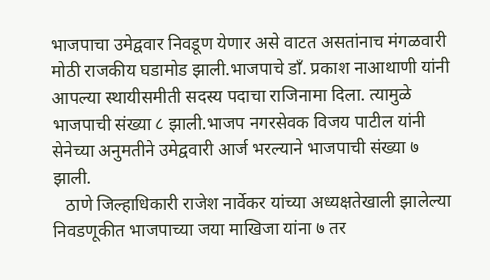भाजपाचा उमेद्ववार निवडूण येणार असे वाटत असतांनाच मंगळवारी मोठी राजकीय घडामोड झाली.भाजपाचे डाँ. प्रकाश नाआथाणी यांनी आपल्या स्थायीसमीती सदस्य पदाचा राजिनामा दिला. त्यामुळे भाजपाची संख्या ८ झाली.भाजप नगरसेवक विजय पाटील यांनी सेनेच्या अनुमतीने उमेद्ववारी आर्ज भरल्याने भाजपाची संख्या ७ झाली.
   ठाणे जिल्हाधिकारी राजेश नार्वेकर यांच्या अध्यक्षतेखाली झालेल्या निवडणूकीत भाजपाच्या जया माखिजा यांना ७ तर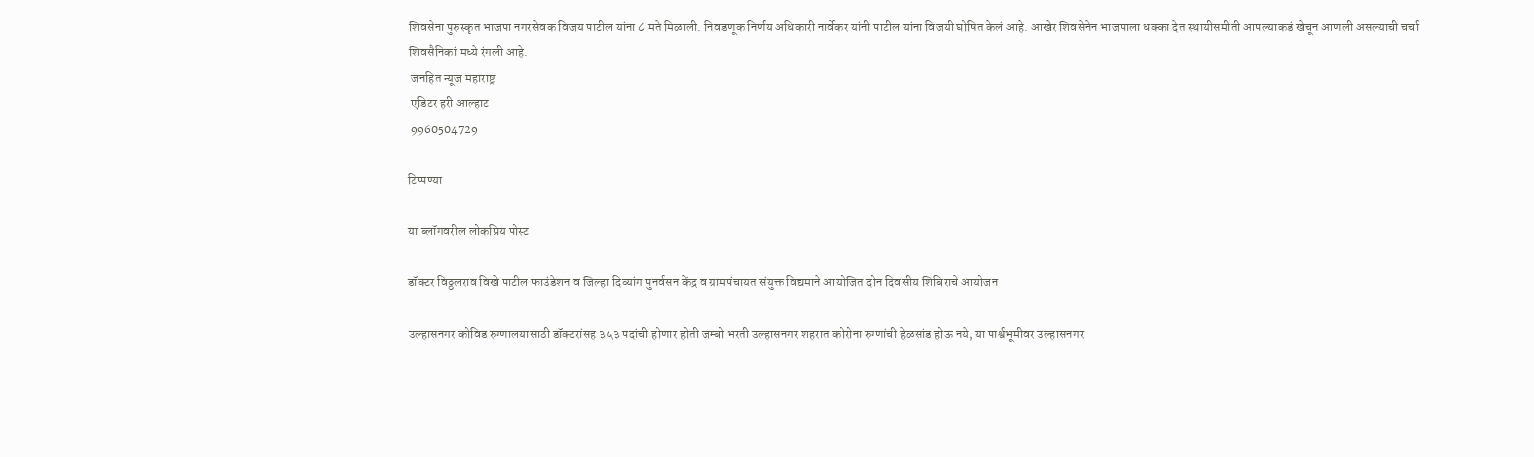शिवसेना पुरुस्कृत भाजपा नगरसेवक विजय पाटील यांना ८ मते मिळाली. निवडणूक निर्णय अधिकारी नार्वेकर यांनी पाटील यांना विजयी घोषित केलं आहे. आखेर शिवसेनेन भाजपाला धक्का देत स्थायीसमीती आपल्याकडं खेचून आणली असल्याची चर्चा शिवसैनिकां मध्ये रंगली आहे.
 जनहित न्यूज महाराष्ट्र
 एडिटर हरी आल्हाट
 9960504729

टिप्पण्या

या ब्लॉगवरील लोकप्रिय पोस्ट

डॉक्टर विठ्ठलराव विखे पाटील फाउंडेशन व जिल्हा दिव्यांग पुनर्वसन केंद्र व ग्रामपंचायत संयुक्त विद्यमाने आयोजित दोन दिवसीय शिबिराचे आयोजन

उल्हासनगर कोविड रुग्णालयासाठी डॉक्टरांसह ३५३ पदांची होणार होती जम्बो भरती उल्हासनगर शहरात कोरोना रुग्णांची हेळसांड होऊ नये, या पार्श्वभूमीवर उल्हासनगर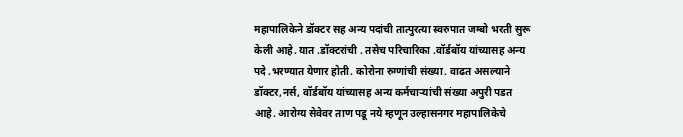महापालिकेने डॉक्टर सह अन्य पदांची तात्पुरत्या स्वरुपात जम्बो भरती सुरू केली आहे. यात .डॉक्टरांची . तसेच परिचारिका .वॉर्डबॉय यांच्यासह अन्य पदे .भरण्यात येणार होती. कोरोना रुग्णांची संख्या. वाढत असल्याने डॉक्टर,नर्स, वॉर्डबॉय यांच्यासह अन्य कर्मचाऱ्यांची संख्या अपुरी पडत आहे. आरोग्य सेवेवर ताण पडू नये म्हणून उल्हासनगर महापालिकेचे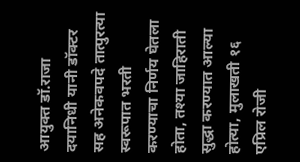आयुक्त डॉ.राजा दयानिधी यानी डॉक्टर सह अनेकवपदे तात्पुरत्या स्वरूपात भरती करण्याचा निर्णय घेतला होता, तश्या जाहिराती सुद्धा करण्यात आल्या होत्या, मुलाखती १६ एप्रिल रोजी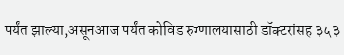पर्यंत झाल्या,असूनआज पर्यंत कोविड रुग्णालयासाठी डॉक्टरांसह ३५३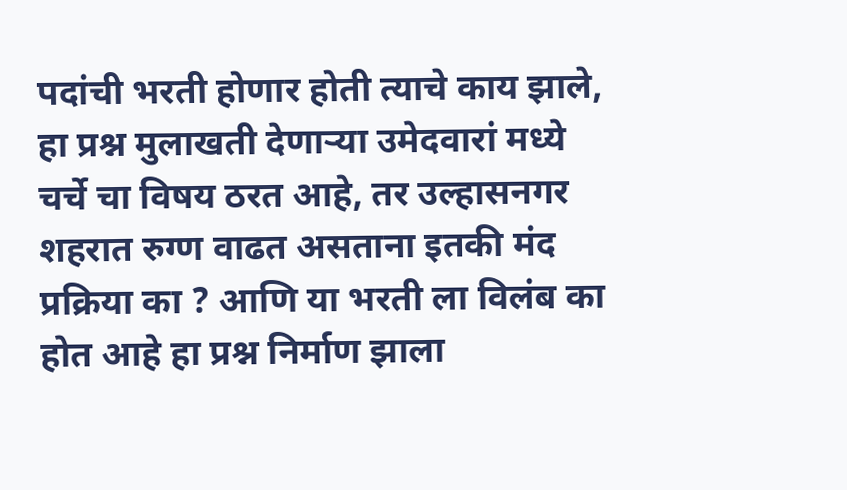पदांची भरती होणार होती त्याचे काय झाले, हा प्रश्न मुलाखती देणाऱ्या उमेदवारां मध्ये चर्चे चा विषय ठरत आहे, तर उल्हासनगर शहरात रुग्ण वाढत असताना इतकी मंद प्रक्रिया का ? आणि या भरती ला विलंब का होत आहे हा प्रश्न निर्माण झाला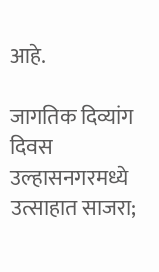आहे.

जागतिक दिव्यांग दिवस उल्हासनगरमध्ये उत्साहात साजरा;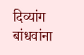दिव्यांग बांधवांना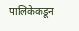पालिकेकडून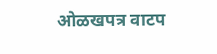ओळखपत्र वाटप